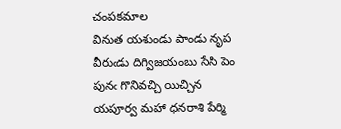చంపకమాల
వినుత యశుండు పాండు నృప వీరుఁడు దిగ్విజయంబు సేసి పెం
పునఁ గొనివచ్చి యిచ్చిన యపూర్వ మహా ధనరాశి పేర్మి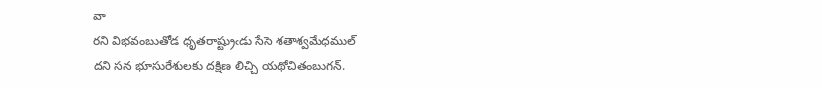వా
రని విభవంబుతోడ ధృతరాష్ట్రుఁడు సేసె శతాశ్వమేధముల్
దని సన భూసురేశులకు దక్షిణ లిచ్చి యథోచితంబుగన్.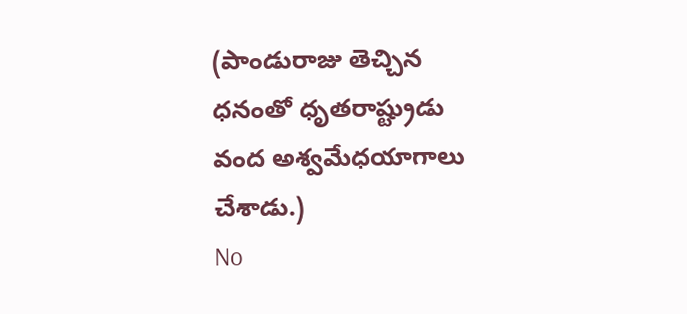(పాండురాజు తెచ్చిన ధనంతో ధృతరాష్ట్రుడు వంద అశ్వమేధయాగాలు చేశాడు.)
No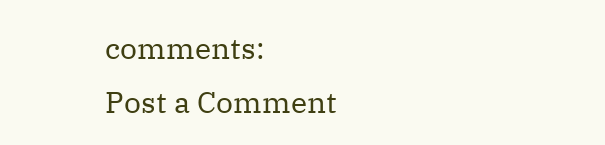comments:
Post a Comment